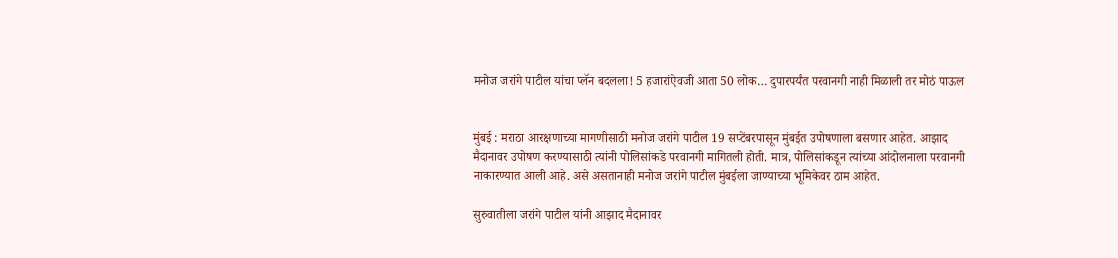मनोज जरांगे पाटील यांचा प्लॅन बदलला! 5 हजारांऐवजी आता 50 लोक… दुपारपर्यंत परवानगी नाही मिळाली तर मोठं पाऊल


मुंबई : मराठा आरक्षणाच्या मागणीसाठी मनोज जरांगे पाटील 19 सप्टेंबरपासून मुंबईत उपोषणाला बसणार आहेत. आझाद मैदानावर उपोषण करण्यासाठी त्यांनी पोलिसांकडे परवानगी मागितली होती. मात्र, पोलिसांकडून त्यांच्या आंदोलनाला परवानगी नाकारण्यात आली आहे. असे असतानाही मनोज जरांगे पाटील मुंबईला जाण्याच्या भूमिकेवर ठाम आहेत.

सुरुवातीला जरांगे पाटील यांनी आझाद मैदानावर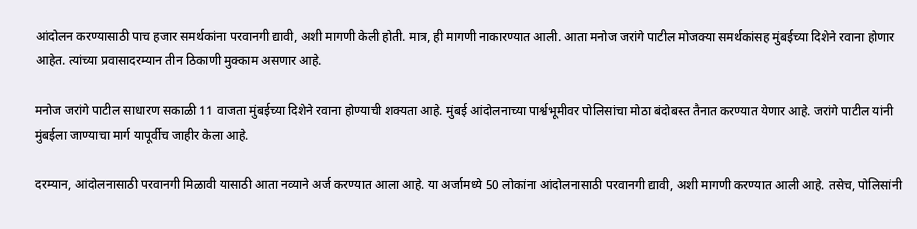आंदोलन करण्यासाठी पाच हजार समर्थकांना परवानगी द्यावी, अशी मागणी केली होती. मात्र, ही मागणी नाकारण्यात आली. आता मनोज जरांगे पाटील मोजक्या समर्थकांसह मुंबईच्या दिशेने रवाना होणार आहेत. त्यांच्या प्रवासादरम्यान तीन ठिकाणी मुक्काम असणार आहे.

मनोज जरांगे पाटील साधारण सकाळी 11 वाजता मुंबईच्या दिशेने रवाना होण्याची शक्यता आहे. मुंबई आंदोलनाच्या पार्श्वभूमीवर पोलिसांचा मोठा बंदोबस्त तैनात करण्यात येणार आहे. जरांगे पाटील यांनी मुंबईला जाण्याचा मार्ग यापूर्वीच जाहीर केला आहे.

दरम्यान, आंदोलनासाठी परवानगी मिळावी यासाठी आता नव्याने अर्ज करण्यात आला आहे. या अर्जामध्ये 50 लोकांना आंदोलनासाठी परवानगी द्यावी, अशी मागणी करण्यात आली आहे. तसेच, पोलिसांनी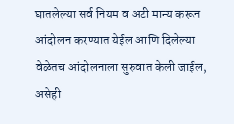घातलेल्या सर्व नियम व अटी मान्य करून आंदोलन करण्यात येईल आणि दिलेल्या वेळेतच आंदोलनाला सुरुवात केली जाईल, असेही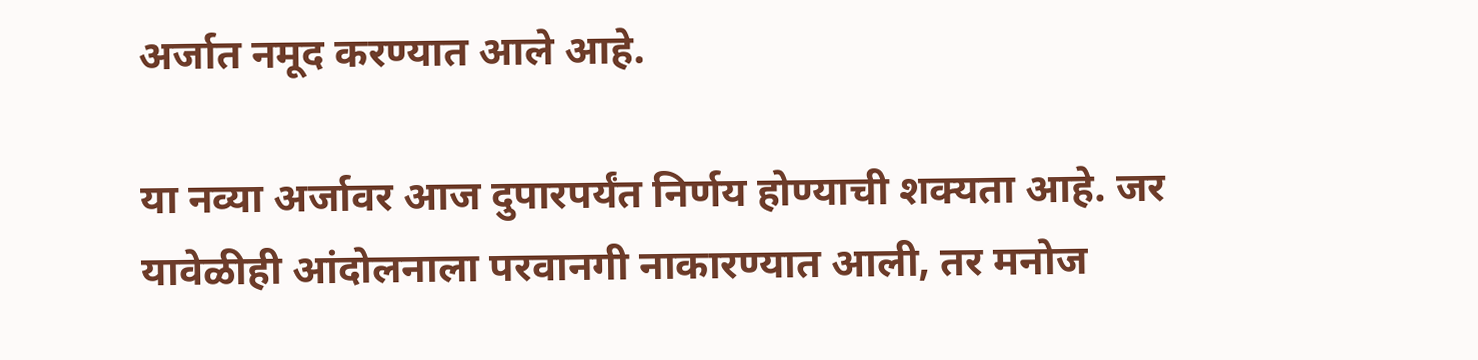अर्जात नमूद करण्यात आले आहे.

या नव्या अर्जावर आज दुपारपर्यंत निर्णय होण्याची शक्यता आहे. जर यावेळीही आंदोलनाला परवानगी नाकारण्यात आली, तर मनोज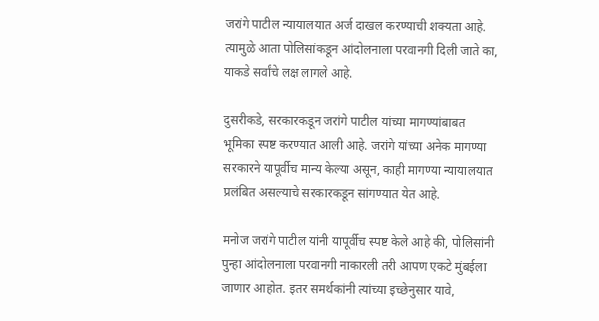जरांगे पाटील न्यायालयात अर्ज दाखल करण्याची शक्यता आहे. त्यामुळे आता पोलिसांकडून आंदोलनाला परवानगी दिली जाते का, याकडे सर्वांचे लक्ष लागले आहे.

दुसरीकडे, सरकारकडून जरांगे पाटील यांच्या मागण्यांबाबत भूमिका स्पष्ट करण्यात आली आहे. जरांगे यांच्या अनेक मागण्या सरकारने यापूर्वीच मान्य केल्या असून, काही मागण्या न्यायालयात प्रलंबित असल्याचे सरकारकडून सांगण्यात येत आहे.

मनोज जरांगे पाटील यांनी यापूर्वीच स्पष्ट केले आहे की, पोलिसांनी पुन्हा आंदोलनाला परवानगी नाकारली तरी आपण एकटे मुंबईला जाणार आहोत. इतर समर्थकांनी त्यांच्या इच्छेनुसार यावे,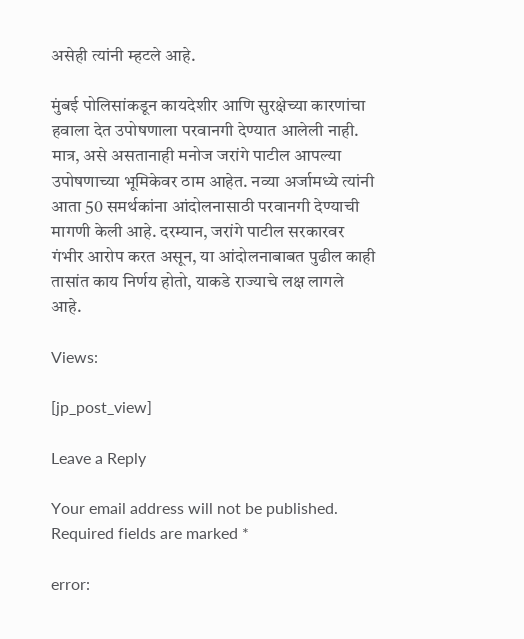असेही त्यांनी म्हटले आहे.

मुंबई पोलिसांकडून कायदेशीर आणि सुरक्षेच्या कारणांचा हवाला देत उपोषणाला परवानगी देण्यात आलेली नाही. मात्र, असे असतानाही मनोज जरांगे पाटील आपल्या उपोषणाच्या भूमिकेवर ठाम आहेत. नव्या अर्जामध्ये त्यांनी आता 50 समर्थकांना आंदोलनासाठी परवानगी देण्याची मागणी केली आहे. दरम्यान, जरांगे पाटील सरकारवर गंभीर आरोप करत असून, या आंदोलनाबाबत पुढील काही तासांत काय निर्णय होतो, याकडे राज्याचे लक्ष लागले आहे.

Views:

[jp_post_view]

Leave a Reply

Your email address will not be published. Required fields are marked *

error: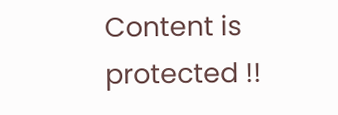Content is protected !!